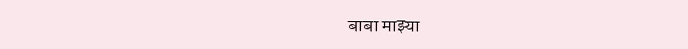बाबा माझ्या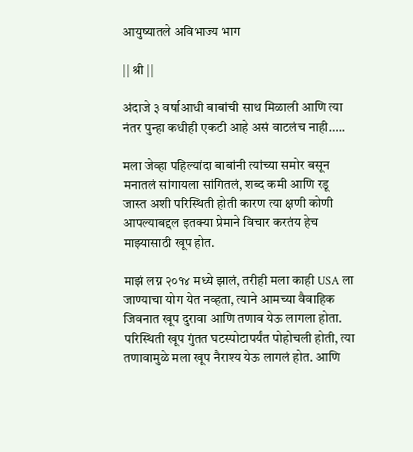आयुष्यातले अविभाज्य भाग

|| श्री ||

अंदाजे ३ वर्षाआधी बाबांची साथ मिळाली आणि त्या नंतर पुन्हा कधीही एकटी आहे असं वाटलंच नाही…..

मला जेव्हा पहिल्यांदा बाबांनी त्यांच्या समोर बसून मनातलं सांगायला सांगितलं, शब्द कमी आणि रडू जास्त अशी परिस्थिती होती कारण त्या क्षणी कोणी आपल्याबद्दल इतक्या प्रेमाने विचार करतंय हेच माझ्यासाठी खूप होत.

माझं लग्न २०१४ मध्ये झालं, तरीही मला काही USA ला जाण्याचा योग येत नव्हता, त्याने आमच्या वैवाहिक जिवनात खूप दुरावा आणि तणाव येऊ लागला होता. परिस्थिती खूप गुंतत घटस्पोटापर्यंत पोहोचली होती, त्या तणावामुळे मला खूप नैराश्य येऊ लागलं होत. आणि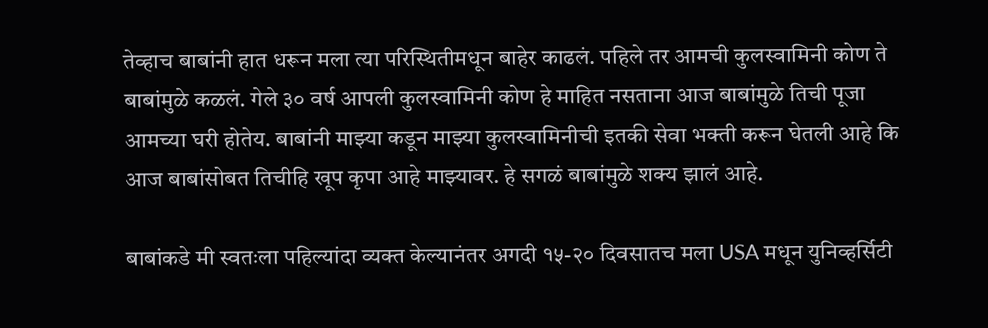तेव्हाच बाबांनी हात धरून मला त्या परिस्थितीमधून बाहेर काढलं. पहिले तर आमची कुलस्वामिनी कोण ते बाबांमुळे कळलं. गेले ३० वर्ष आपली कुलस्वामिनी कोण हे माहित नसताना आज बाबांमुळे तिची पूजा आमच्या घरी होतेय. बाबांनी माझ्या कडून माझ्या कुलस्वामिनीची इतकी सेवा भक्ती करून घेतली आहे कि आज बाबांसोबत तिचीहि खूप कृपा आहे माझ्यावर. हे सगळं बाबांमुळे शक्य झालं आहे.

बाबांकडे मी स्वतःला पहिल्यांदा व्यक्त केल्यानंतर अगदी १५-२० दिवसातच मला USA मधून युनिव्हर्सिटी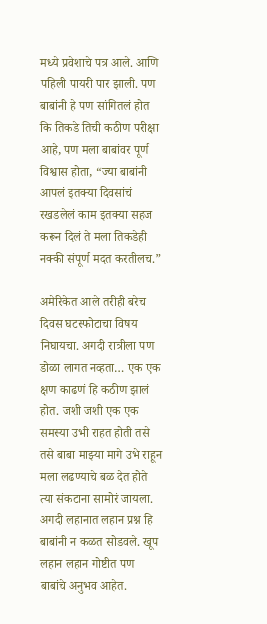मध्ये प्रवेशाचे पत्र आले. आणि पहिली पायरी पार झाली. पण बाबांनी हे पण सांगितलं होत कि तिकडे तिची कठीण परीक्षा आहे, पण मला बाबांवर पूर्ण विश्वास होता, “ज्या बाबांनी आपलं इतक्या दिवसांचं रखडलेलं काम इतक्या सहज करून दिलं ते मला तिकडेही नक्की संपूर्ण मदत करतीलच.”

अमेरिकेत आले तरीही बरेच दिवस घटस्फोटाचा विषय निघायचा. अगदी रात्रीला पण डोळा लागत नव्हता… एक एक क्षण काढणं हि कठीण झालं होत. जशी जशी एक एक समस्या उभी राहत होती तसे तसे बाबा माझ्या मागे उभे राहून मला लढण्याचे बळ देत होते त्या संकटाना सामोरं जायला. अगदी लहानात लहान प्रश्न हि बाबांनी न कळत सोडवले. खूप लहान लहान गोष्टीत पण बाबांचे अनुभव आहेत.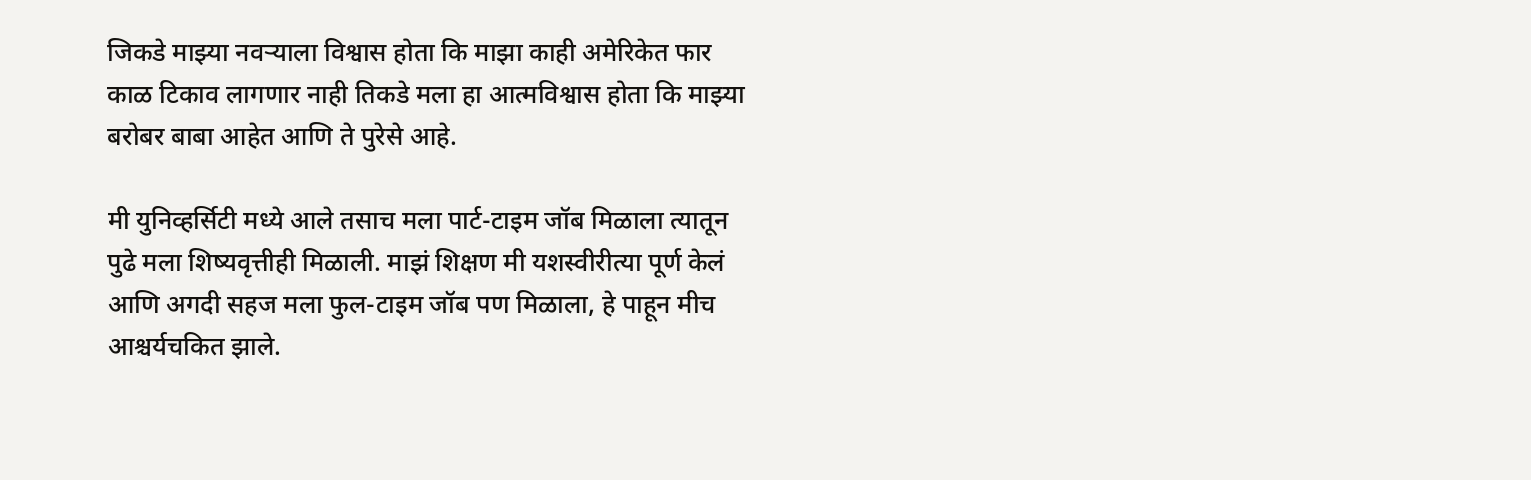जिकडे माझ्या नवऱ्याला विश्वास होता कि माझा काही अमेरिकेत फार काळ टिकाव लागणार नाही तिकडे मला हा आत्मविश्वास होता कि माझ्या बरोबर बाबा आहेत आणि ते पुरेसे आहे.

मी युनिव्हर्सिटी मध्ये आले तसाच मला पार्ट-टाइम जॉब मिळाला त्यातून पुढे मला शिष्यवृत्तीही मिळाली. माझं शिक्षण मी यशस्वीरीत्या पूर्ण केलं आणि अगदी सहज मला फुल-टाइम जॉब पण मिळाला, हे पाहून मीच आश्चर्यचकित झाले.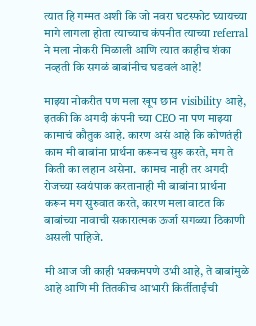त्यात हि गम्मत अशी कि जो नवरा घटस्फोट घ्यायच्या मागे लागला होता त्याच्याच कंपनीत त्याच्या referral ने मला नोकरी मिळाली आणि त्यात काहीच शंका नव्हती कि सगळं बाबांनीच घडवलं आहे!

माझ्या नोकरीत पण मला खूप छान visibility आहे, इतकी कि अगदी कंपनी च्या CEO ना पण माझ्या कामाचं कौतुक आहे. कारण असं आहे कि कोणतंही काम मी बाबांना प्रार्थना करूनच सुरु करते, मग ते किती का लहान असेना.  कामच नाही तर अगदी रोजच्या स्वयंपाक करतानाही मी बाबांना प्रार्थना करून मग सुरुवात करते, कारण मला वाटत कि बाबांच्या नावाची सकारात्मक ऊर्जा सगळ्या ठिकाणी असली पाहिजे.

मी आज जी काही भक्कमपणे उभी आहे, ते बाबांमुळे आहे आणि मी तितकीच आभारी किर्तीताईंची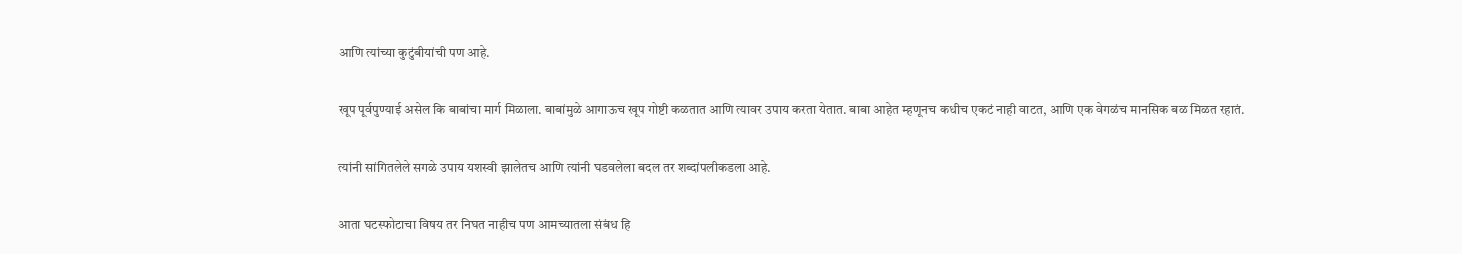आणि त्यांच्या कुटुंबीयांची पण आहे.

खूप पूर्वपुण्याई असेल कि बाबांचा मार्ग मिळाला. बाबांमुळे आगाऊच खूप गोष्टी कळतात आणि त्यावर उपाय करता येतात. बाबा आहेत म्हणूनच कधीच एकटं नाही वाटत, आणि एक वेगळंच मानसिक बळ मिळत रहातं.

त्यांनी सांगितलेले सगळे उपाय यशस्वी झालेतच आणि त्यांनी घडवलेला बदल तर शब्दांपलीकडला आहे.

आता घटस्फोटाचा विषय तर निघत नाहीच पण आमच्यातला संबंध हि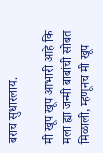बराच सुधारलाय.

मी खूप खूप आभारी आहे कि मला ह्या जन्मी बाबांची सोबत मिळाली, म्हणूनच मी खूप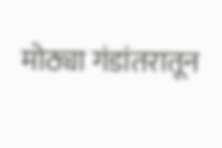मोठ्या गंडांतरातून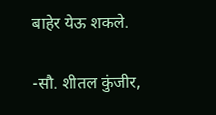बाहेर येऊ शकले.

-सौ. शीतल कुंजीर,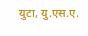युटा, यु.एस.ए.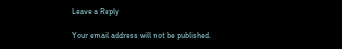Leave a Reply

Your email address will not be published.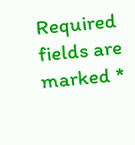Required fields are marked *